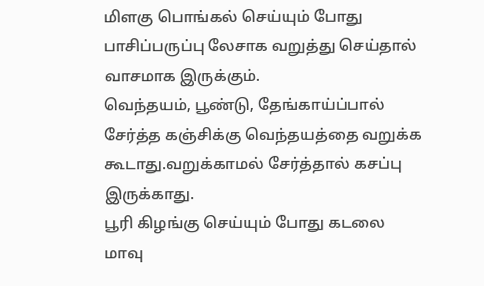மிளகு பொங்கல் செய்யும் போது பாசிப்பருப்பு லேசாக வறுத்து செய்தால் வாசமாக இருக்கும்.
வெந்தயம், பூண்டு, தேங்காய்ப்பால் சேர்த்த கஞ்சிக்கு வெந்தயத்தை வறுக்க கூடாது.வறுக்காமல் சேர்த்தால் கசப்பு இருக்காது.
பூரி கிழங்கு செய்யும் போது கடலை மாவு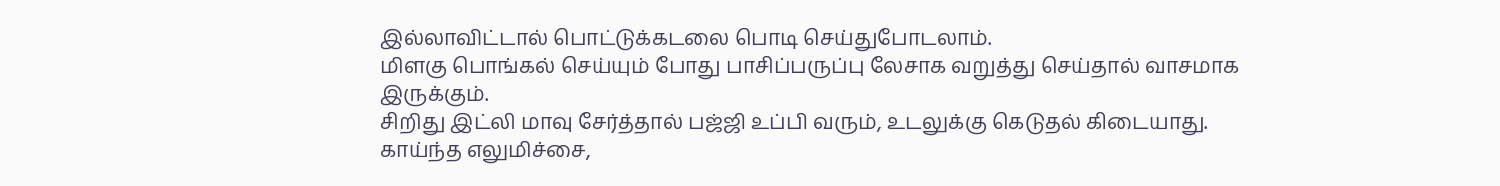இல்லாவிட்டால் பொட்டுக்கடலை பொடி செய்துபோடலாம்.
மிளகு பொங்கல் செய்யும் போது பாசிப்பருப்பு லேசாக வறுத்து செய்தால் வாசமாக இருக்கும்.
சிறிது இட்லி மாவு சேர்த்தால் பஜ்ஜி உப்பி வரும், உடலுக்கு கெடுதல் கிடையாது.
காய்ந்த எலுமிச்சை,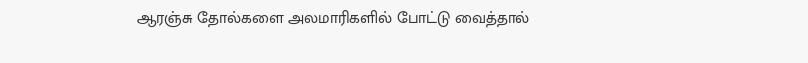ஆரஞ்சு தோல்களை அலமாரிகளில் போட்டு வைத்தால்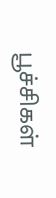பூச்சிகள்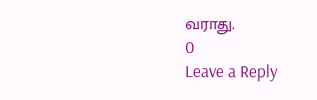வராது.
0
Leave a Reply